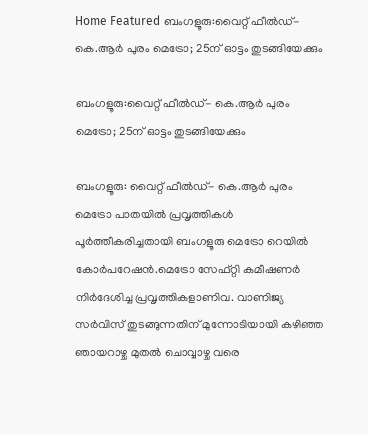Home Featured ബംഗളൂരു:വൈറ്റ് ഫീല്‍ഡ്- കെ.ആര്‍ പുരം മെട്രോ; 25ന് ഓട്ടം തുടങ്ങിയേക്കും

ബംഗളൂരു:വൈറ്റ് ഫീല്‍ഡ്- കെ.ആര്‍ പുരം മെട്രോ; 25ന് ഓട്ടം തുടങ്ങിയേക്കും

ബംഗളൂരു: വൈറ്റ് ഫീല്‍ഡ്- കെ.ആര്‍ പുരം മെട്രോ പാതയില്‍ പ്രവൃത്തികള്‍ പൂര്‍ത്തീകരിച്ചതായി ബംഗളൂരു മെട്രോ റെയില്‍ കോര്‍പറേഷന്‍.മെട്രോ സേഫ്റ്റി കമീഷണര്‍ നിര്‍ദേശിച്ച പ്രവൃത്തികളാണിവ. വാണിജ്യ സര്‍വിസ് തുടങ്ങുന്നതിന് മുന്നോടിയായി കഴിഞ്ഞ ഞായറാഴ്ച മുതല്‍ ചൊവ്വാഴ്ച വരെ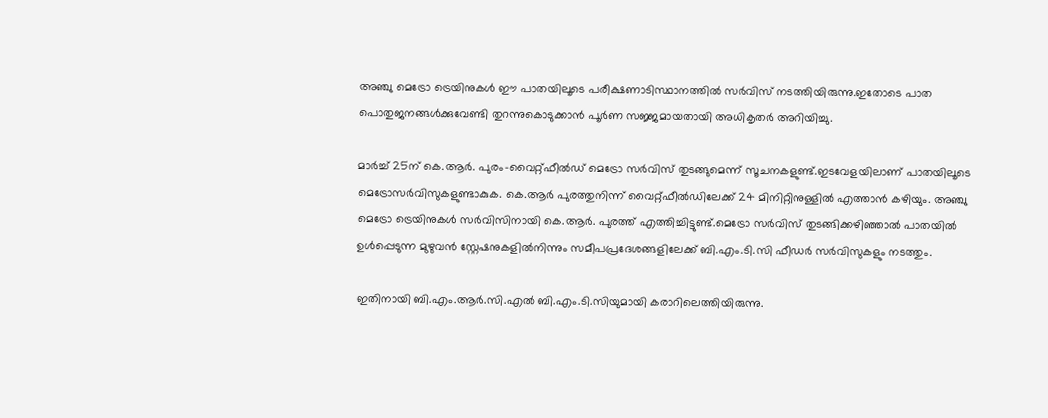അഞ്ചു മെട്രോ ട്രെയിനുകള്‍ ഈ പാതയിലൂടെ പരീക്ഷണാടിസ്ഥാനത്തില്‍ സര്‍വിസ് നടത്തിയിരുന്നു.ഇതോടെ പാത പൊതുജനങ്ങള്‍ക്കുവേണ്ടി തുറന്നുകൊടുക്കാന്‍ പൂര്‍ണ സജ്ജമായതായി അധികൃതര്‍ അറിയിച്ചു.

മാര്‍ച്ച്‌ 25ന് കെ.ആര്‍. പുരം-വൈറ്റ്ഫീല്‍ഡ് മെട്രോ സര്‍വിസ് തുടങ്ങുമെന്ന് സൂചനകളുണ്ട്.ഇടവേളയിലാണ് പാതയിലൂടെ മെട്രോസര്‍വിസുകളുണ്ടാകുക. കെ.ആര്‍ പുരത്തുനിന്ന് വൈറ്റ്ഫീല്‍ഡിലേക്ക് 24 മിനിറ്റിനുള്ളില്‍ എത്താന്‍ കഴിയും. അഞ്ചു മെട്രോ ട്രെയിനുകള്‍ സര്‍വിസിനായി കെ.ആര്‍. പുരത്ത് എത്തിച്ചിട്ടുണ്ട്.മെട്രോ സര്‍വിസ് തുടങ്ങിക്കഴിഞ്ഞാല്‍ പാതയില്‍ ഉള്‍പ്പെടുന്ന മുഴുവന്‍ സ്റ്റേഷനുകളില്‍നിന്നും സമീപപ്രദേശങ്ങളിലേക്ക് ബി.എം.ടി.സി ഫീഡര്‍ സര്‍വിസുകളും നടത്തും.

ഇതിനായി ബി.എം.ആര്‍.സി.എല്‍ ബി.എം.ടി.സിയുമായി കരാറിലെത്തിയിരുന്നു.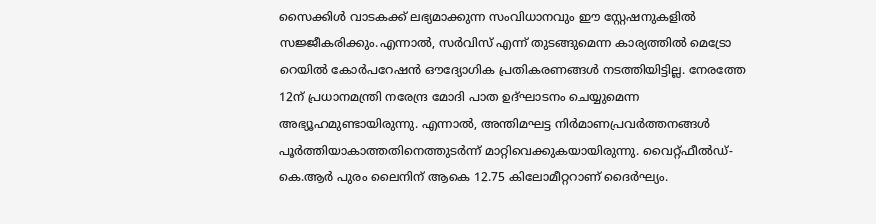സൈക്കിള്‍ വാടകക്ക് ലഭ്യമാക്കുന്ന സംവിധാനവും ഈ സ്റ്റേഷനുകളില്‍ സജ്ജീകരിക്കും.എന്നാല്‍, സര്‍വിസ് എന്ന് തുടങ്ങുമെന്ന കാര്യത്തില്‍ മെട്രോ റെയില്‍ കോര്‍പറേഷന്‍ ഔദ്യോഗിക പ്രതികരണങ്ങള്‍ നടത്തിയിട്ടില്ല. നേരത്തേ 12ന് പ്രധാനമന്ത്രി നരേന്ദ്ര മോദി പാത ഉദ്ഘാടനം ചെയ്യുമെന്ന അഭ്യൂഹമുണ്ടായിരുന്നു. എന്നാല്‍, അന്തിമഘട്ട നിര്‍മാണപ്രവര്‍ത്തനങ്ങള്‍ പൂര്‍ത്തിയാകാത്തതിനെത്തുടര്‍ന്ന് മാറ്റിവെക്കുകയായിരുന്നു. വൈറ്റ്ഫീല്‍ഡ്-കെ.ആര്‍ പുരം ലൈനിന് ആകെ 12.75 കിലോമീറ്ററാണ് ദൈര്‍ഘ്യം.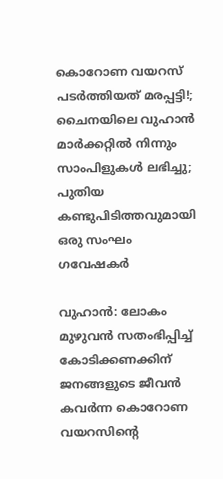കൊറോണ വയറസ് പടര്‍ത്തിയത് മരപ്പട്ടി!; ചൈനയിലെ വുഹാന്‍ മാര്‍ക്കറ്റില്‍ നിന്നും സാംപിളുകള്‍ ലഭിച്ചു; പുതിയ കണ്ടുപിടിത്തവുമായി ഒരു സംഘം ഗവേഷകര്‍

വുഹാന്‍: ലോകം മുഴുവന്‍ സതംഭിപ്പിച്ച്‌ കോടിക്കണക്കിന് ജനങ്ങളുടെ ജീവന്‍ കവര്‍ന്ന കൊറോണ വയറസിന്റെ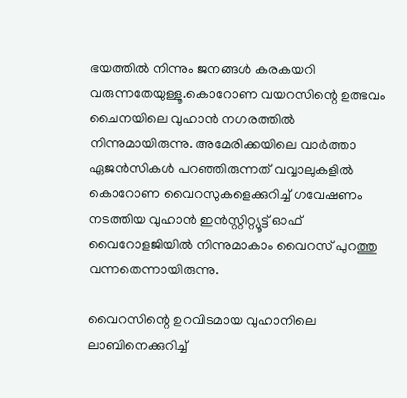ഭയത്തില്‍ നിന്നും ജനങ്ങള്‍ കരകയറി വരുന്നതേയുള്ളൂ.കൊറോണ വയറസിന്റെ ഉത്ഭവം ചൈനയിലെ വുഹാന്‍ നഗരത്തില്‍ നിന്നുമായിരുന്നു. അമേരിക്കയിലെ വാര്‍ത്താ ഏജന്‍സികള്‍ പറഞ്ഞിരുന്നത് വവ്വാലുകളില്‍ കൊറോണ വൈറസുകളെക്കുറിച്ച്‌ ഗവേഷണം നടത്തിയ വുഹാന്‍ ഇന്‍സ്റ്റിറ്റ്യൂട്ട് ഓഫ് വൈറോളജിയില്‍ നിന്നുമാകാം വൈറസ് പുറത്തു വന്നതെന്നായിരുന്നു.

വൈറസിന്റെ ഉറവിടമായ വുഹാനിലെ ലാബിനെക്കുറിച്ച്‌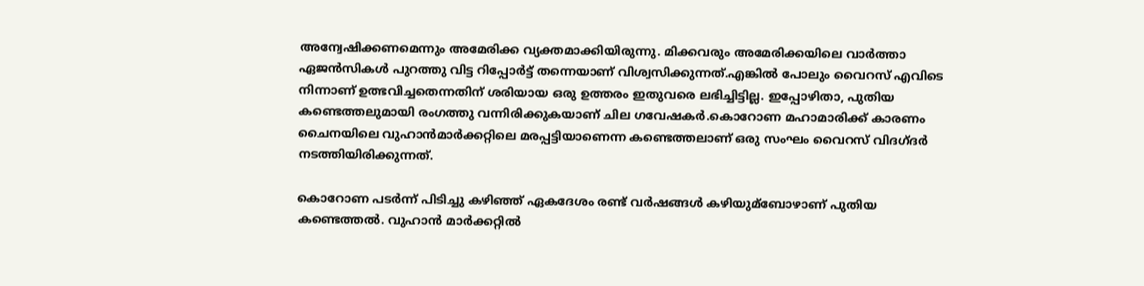അന്വേഷിക്കണമെന്നും അമേരിക്ക വ്യക്തമാക്കിയിരുന്നു. മിക്കവരും അമേരിക്കയിലെ വാര്‍ത്താ ഏജന്‍സികള്‍ പുറത്തു വിട്ട റിപ്പോര്‍ട്ട് തന്നെയാണ് വിശ്വസിക്കുന്നത്.എങ്കില്‍ പോലും വൈറസ് എവിടെ നിന്നാണ് ഉത്ഭവിച്ചതെന്നതിന് ശരിയായ ഒരു ഉത്തരം ഇതുവരെ ലഭിച്ചിട്ടില്ല. ഇപ്പോഴിതാ, പുതിയ കണ്ടെത്തലുമായി രംഗത്തു വന്നിരിക്കുകയാണ് ചില ഗവേഷകര്‍.കൊറോണ മഹാമാരിക്ക് കാരണം ചൈനയിലെ വുഹാന്‍മാര്‍ക്കറ്റിലെ മരപ്പട്ടിയാണെന്ന കണ്ടെത്തലാണ് ഒരു സംഘം വൈറസ് വിദഗ്ദര്‍ നടത്തിയിരിക്കുന്നത്.

കൊറോണ പടര്‍ന്ന് പിടിച്ചു കഴിഞ്ഞ് ഏകദേശം രണ്ട് വര്‍ഷങ്ങള്‍ കഴിയുമ്ബോഴാണ് പുതിയ കണ്ടെത്തല്‍. വുഹാന്‍ മാര്‍ക്കറ്റില്‍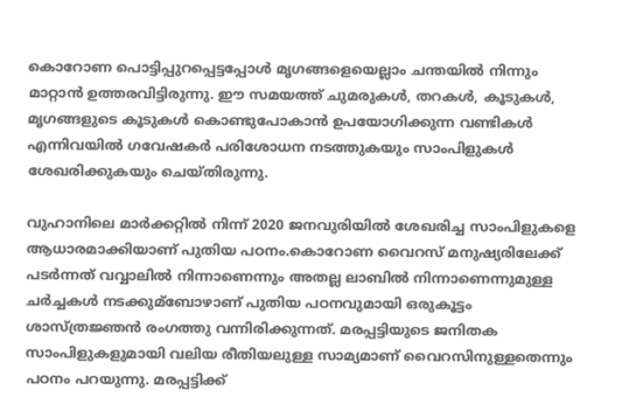കൊറോണ പൊട്ടിപ്പുറപ്പെട്ടപ്പോള്‍ മൃഗങ്ങളെയെല്ലാം ചന്തയില്‍ നിന്നും മാറ്റാന്‍ ഉത്തരവിട്ടിരുന്നു. ഈ സമയത്ത് ചുമരുകള്‍, തറകള്‍, കൂടുകള്‍, മൃഗങ്ങളുടെ കൂടുകള്‍ കൊണ്ടുപോകാന്‍ ഉപയോഗിക്കുന്ന വണ്ടികള്‍ എന്നിവയില്‍ ഗവേഷകര്‍ പരിശോധന നടത്തുകയും സാംപിളുകള്‍ ശേഖരിക്കുകയും ചെയ്തിരുന്നു.

വുഹാനിലെ മാര്‍ക്കറ്റില്‍ നിന്ന് 2020 ജനവുരിയില്‍ ശേഖരിച്ച സാംപിളുകളെ ആധാരമാക്കിയാണ് പുതിയ പഠനം.കൊറോണ വൈറസ് മനുഷ്യരിലേക്ക് പടര്‍ന്നത് വവ്വാലില്‍ നിന്നാണെന്നും അതല്ല ലാബില്‍ നിന്നാണെന്നുമുള്ള ചര്‍ച്ചകള്‍ നടക്കുമ്ബോഴാണ് പുതിയ പഠനവുമായി ഒരുകൂട്ടം ശാസ്ത്രജ്ഞന്‍ രംഗത്തു വന്നിരിക്കുന്നത്. മരപ്പട്ടിയുടെ ജനിതക സാംപിളുകളുമായി വലിയ രീതിയലുള്ള സാമ്യമാണ് വൈറസിനുള്ളതെന്നും പഠനം പറയുന്നു. മരപ്പട്ടിക്ക്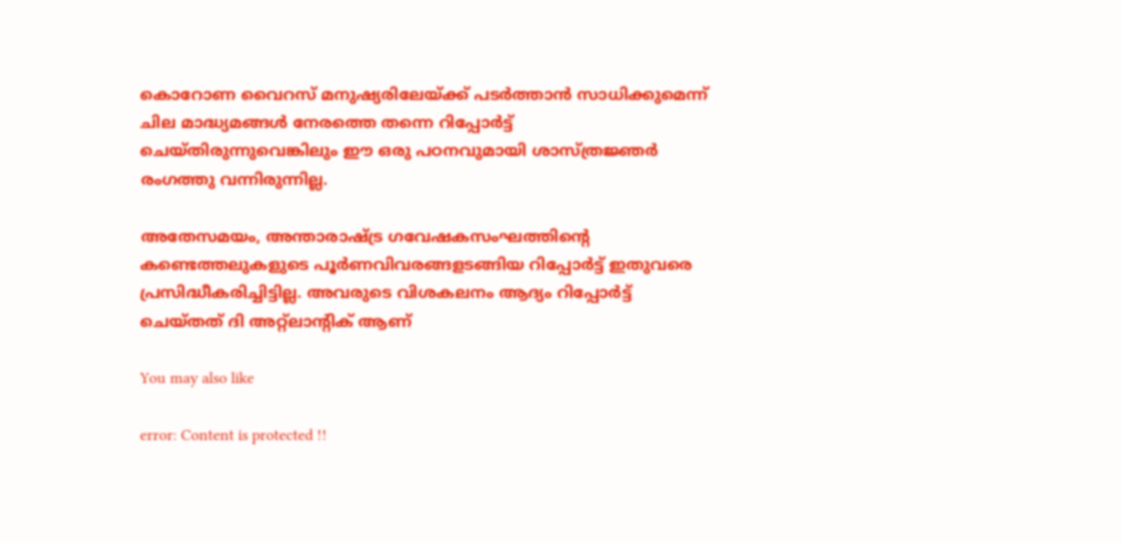കൊറോണ വൈറസ് മനുഷ്യരിലേയ്‌ക്ക് പടര്‍ത്താന്‍ സാധിക്കുമെന്ന് ചില മാദ്ധ്യമങ്ങള്‍ നേരത്തെ തന്നെ റിപ്പോര്‍ട്ട് ചെയ്തിരുന്നുവെങ്കിലും ഈ ഒരു പഠനവുമായി ശാസ്ത്രജ്ഞര്‍ രംഗത്തു വന്നിരുന്നില്ല.

അതേസമയം, അന്താരാഷ്‌ട്ര ഗവേഷകസംഘത്തിന്റെ കണ്ടെത്തലുകളുടെ പൂര്‍ണവിവരങ്ങളടങ്ങിയ റിപ്പോര്‍ട്ട് ഇതുവരെ പ്രസിദ്ധീകരിച്ചിട്ടില്ല. അവരുടെ വിശകലനം ആദ്യം റിപ്പോര്‍ട്ട് ചെയ്തത് ദി അറ്റ്ലാന്റിക് ആണ്

You may also like

error: Content is protected !!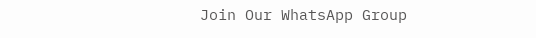Join Our WhatsApp Group